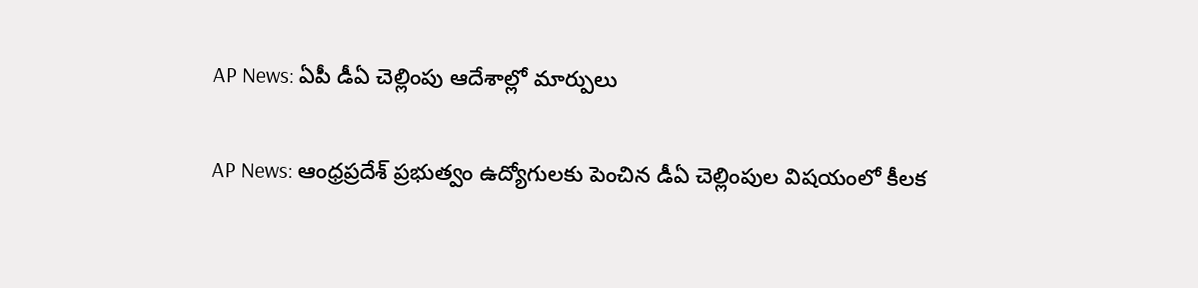AP News: ఏపీ డీఏ చెల్లింపు ఆదేశాల్లో మార్పులు

AP News: ఆంధ్రప్రదేశ్ ప్రభుత్వం ఉద్యోగులకు పెంచిన డీఏ చెల్లింపుల విషయంలో కీలక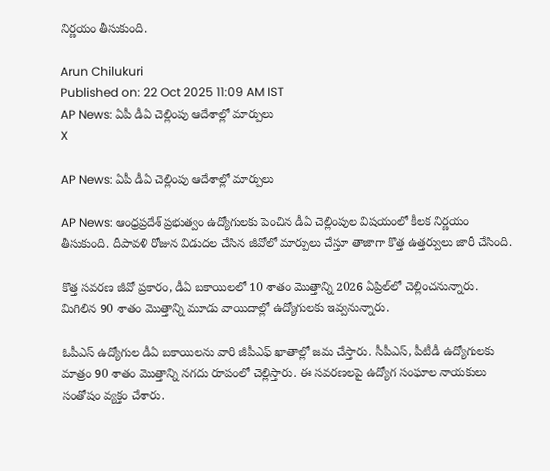నిర్ణయం తీసుకుంది.

Arun Chilukuri
Published on: 22 Oct 2025 11:09 AM IST
AP News: ఏపీ డీఏ చెల్లింపు ఆదేశాల్లో మార్పులు
X

AP News: ఏపీ డీఏ చెల్లింపు ఆదేశాల్లో మార్పులు

AP News: ఆంధ్రప్రదేశ్ ప్రభుత్వం ఉద్యోగులకు పెంచిన డీఏ చెల్లింపుల విషయంలో కీలక నిర్ణయం తీసుకుంది. దీపావళి రోజున విడుదల చేసిన జీవోలో మార్పులు చేస్తూ తాజాగా కొత్త ఉత్తర్వులు జారీ చేసింది.

కొత్త సవరణ జీవో ప్రకారం, డీఏ బకాయిలలో 10 శాతం మొత్తాన్ని 2026 ఏప్రిల్‌లో చెల్లించనున్నారు. మిగిలిన 90 శాతం మొత్తాన్ని మూడు వాయిదాల్లో ఉద్యోగులకు ఇవ్వనున్నారు.

ఓపీఎస్ ఉద్యోగుల డీఏ బకాయిలను వారి జీపీఎఫ్ ఖాతాల్లో జమ చేస్తారు. సీపీఎస్, పీటీడీ ఉద్యోగులకు మాత్రం 90 శాతం మొత్తాన్ని నగదు రూపంలో చెల్లిస్తారు. ఈ సవరణలపై ఉద్యోగ సంఘాల నాయకులు సంతోషం వ్యక్తం చేశారు.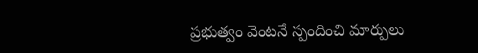ప్రభుత్వం వెంటనే స్పందించి మార్పులు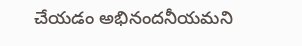చేయడం అభినందనీయమని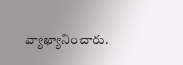వ్యాఖ్యానించారు.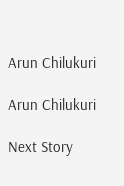Arun Chilukuri

Arun Chilukuri

Next Story